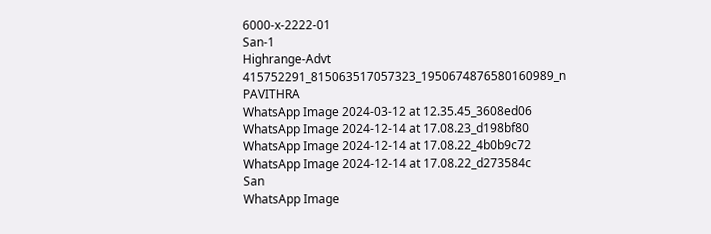6000-x-2222-01
San-1
Highrange-Advt
415752291_815063517057323_1950674876580160989_n
PAVITHRA
WhatsApp Image 2024-03-12 at 12.35.45_3608ed06
WhatsApp Image 2024-12-14 at 17.08.23_d198bf80
WhatsApp Image 2024-12-14 at 17.08.22_4b0b9c72
WhatsApp Image 2024-12-14 at 17.08.22_d273584c
San
WhatsApp Image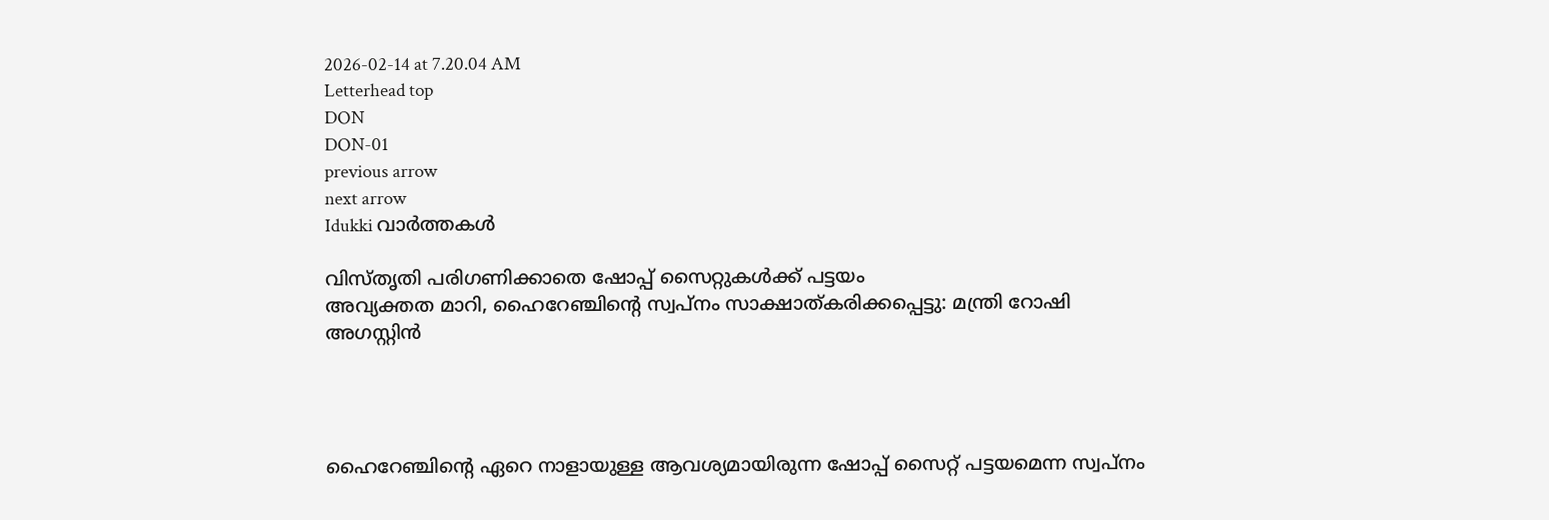2026-02-14 at 7.20.04 AM
Letterhead top
DON
DON-01
previous arrow
next arrow
Idukki വാര്‍ത്തകള്‍

വിസ്തൃതി പരിഗണിക്കാതെ ഷോപ്പ് സൈറ്റുകള്‍ക്ക് പട്ടയം
അവ്യക്തത മാറി, ഹൈറേഞ്ചിന്റെ സ്വപ്നം സാക്ഷാത്കരിക്കപ്പെട്ടു: മന്ത്രി റോഷി അഗസ്റ്റിൻ




ഹൈറേഞ്ചിന്റെ ഏറെ നാളായുള്ള ആവശ്യമായിരുന്ന ഷോപ്പ് സൈറ്റ് പട്ടയമെന്ന സ്വപ്നം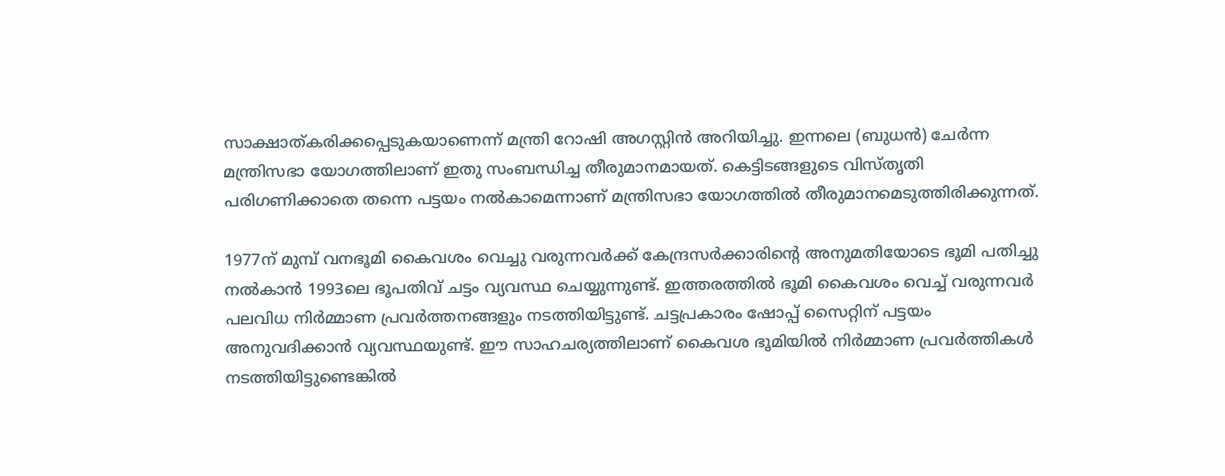സാക്ഷാത്കരിക്കപ്പെടുകയാണെന്ന് മന്ത്രി റോഷി അഗസ്റ്റിന്‍ അറിയിച്ചു. ഇന്നലെ (ബുധന്‍) ചേര്‍ന്ന മന്ത്രിസഭാ യോഗത്തിലാണ് ഇതു സംബന്ധിച്ച തീരുമാനമായത്. കെട്ടിടങ്ങളുടെ വിസ്തൃതി പരിഗണിക്കാതെ തന്നെ പട്ടയം നല്‍കാമെന്നാണ് മന്ത്രിസഭാ യോഗത്തില്‍ തീരുമാനമെടുത്തിരിക്കുന്നത്.

1977ന് മുമ്പ് വനഭൂമി കൈവശം വെച്ചു വരുന്നവര്‍ക്ക് കേന്ദ്രസര്‍ക്കാരിന്റെ അനുമതിയോടെ ഭൂമി പതിച്ചു നല്‍കാന്‍ 1993ലെ ഭൂപതിവ് ചട്ടം വ്യവസ്ഥ ചെയ്യുന്നുണ്ട്. ഇത്തരത്തില്‍ ഭൂമി കൈവശം വെച്ച് വരുന്നവര്‍ പലവിധ നിര്‍മ്മാണ പ്രവര്‍ത്തനങ്ങളും നടത്തിയിട്ടുണ്ട്. ചട്ടപ്രകാരം ഷോപ്പ് സൈറ്റിന് പട്ടയം അനുവദിക്കാന്‍ വ്യവസ്ഥയുണ്ട്. ഈ സാഹചര്യത്തിലാണ് കൈവശ ഭൂമിയില്‍ നിര്‍മ്മാണ പ്രവര്‍ത്തികള്‍ നടത്തിയിട്ടുണ്ടെങ്കില്‍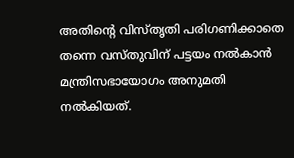അതിന്റെ വിസ്തൃതി പരിഗണിക്കാതെ തന്നെ വസ്തുവിന് പട്ടയം നല്‍കാന്‍ മന്ത്രിസഭായോഗം അനുമതി നല്‍കിയത്.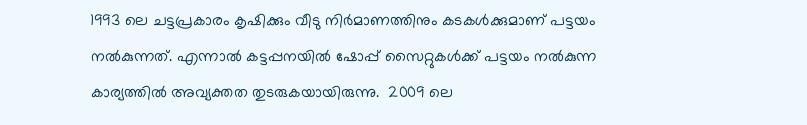1993 ലെ ചട്ടപ്രകാരം കൃഷിക്കും വീടു നിര്‍മാണത്തിനും കടകള്‍ക്കുമാണ് പട്ടയം നല്‍കുന്നത്. എന്നാല്‍ കട്ടപ്പനയില്‍ ഷോപ്പ് സൈറ്റുകള്‍ക്ക് പട്ടയം നല്‍കുന്ന കാര്യത്തില്‍ അവ്യക്തത തുടരുകയായിരുന്നു.  2009 ലെ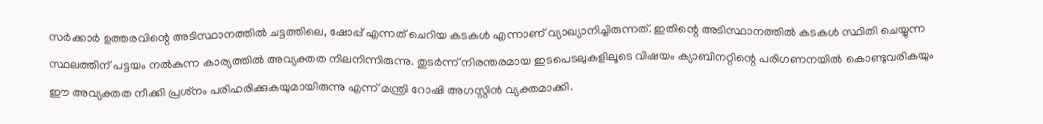സര്‍ക്കാര്‍ ഉത്തരവിന്റെ അടിസ്ഥാനത്തില്‍ ചട്ടത്തിലെ, ഷോപ്പ് എന്നത് ചെറിയ കടകള്‍ എന്നാണ് വ്യാഖ്യാനിച്ചിരുന്നത്. ഇതിന്റെ അടിസ്ഥാനത്തില്‍ കടകള്‍ സ്ഥിതി ചെയ്യുന്ന സ്ഥലത്തിന് പട്ടയം നല്‍കുന്ന കാര്യത്തില്‍ അവ്യക്തത നിലനിന്നിരുന്നു. തുടര്‍ന്ന് നിരന്തരമായ ഇടപെടലുകളിലൂടെ വിഷയം ക്യാബിനറ്റിന്റെ പരിഗണനയില്‍ കൊണ്ടുവരികയും ഈ അവ്യക്തത നീക്കി പ്രശ്‌നം പരിഹരിക്കുകയുമായിരുന്നു എന്ന് മന്ത്രി റോഷി അഗസ്റ്റിന്‍ വ്യക്തമാക്കി.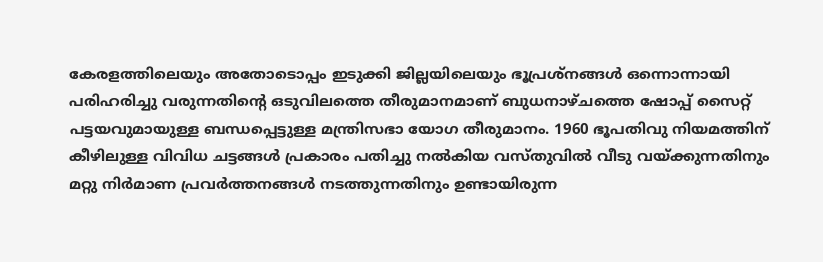കേരളത്തിലെയും അതോടൊപ്പം ഇടുക്കി ജില്ലയിലെയും ഭൂപ്രശ്‌നങ്ങള്‍ ഒന്നൊന്നായി പരിഹരിച്ചു വരുന്നതിന്റെ ഒടുവിലത്തെ തീരുമാനമാണ് ബുധനാഴ്ചത്തെ ഷോപ്പ് സൈറ്റ് പട്ടയവുമായുള്ള ബന്ധപ്പെട്ടുള്ള മന്ത്രിസഭാ യോഗ തീരുമാനം. 1960 ഭൂപതിവു നിയമത്തിന് കീഴിലുള്ള വിവിധ ചട്ടങ്ങള്‍ പ്രകാരം പതിച്ചു നല്‍കിയ വസ്തുവില്‍ വീടു വയ്ക്കുന്നതിനും മറ്റു നിര്‍മാണ പ്രവര്‍ത്തനങ്ങള്‍ നടത്തുന്നതിനും ഉണ്ടായിരുന്ന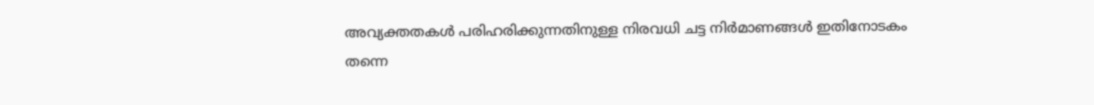അവ്യക്തതകള്‍ പരിഹരിക്കുന്നതിനുള്ള നിരവധി ചട്ട നിര്‍മാണങ്ങള്‍ ഇതിനോടകം തന്നെ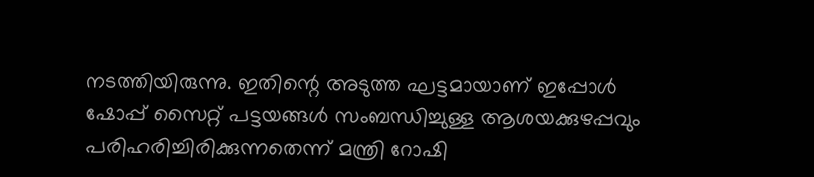നടത്തിയിരുന്നു. ഇതിന്റെ അടുത്ത ഘട്ടമായാണ് ഇപ്പോള്‍ ഷോപ്പ് സൈറ്റ് പട്ടയങ്ങള്‍ സംബന്ധിച്ചുള്ള ആശയക്കുഴപ്പവും പരിഹരിച്ചിരിക്കുന്നതെന്ന് മന്ത്രി റോഷി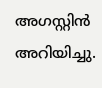അഗസ്റ്റിന്‍ അറിയിച്ചു.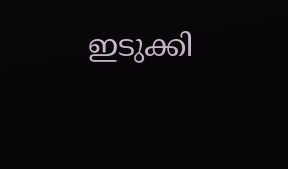ഇടുക്കി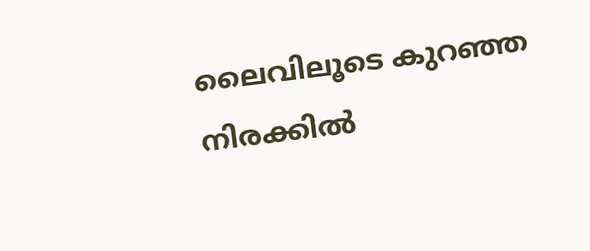ലൈവിലൂടെ കുറഞ്ഞ നിരക്കിൽ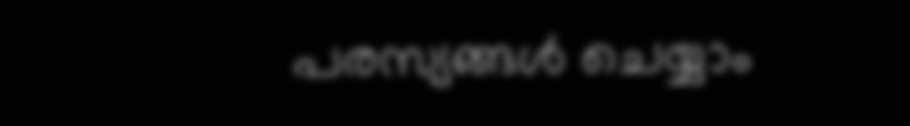പരസ്യങ്ങൾ ചെയ്യാം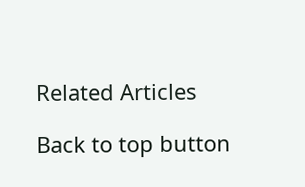Related Articles

Back to top button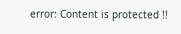error: Content is protected !!